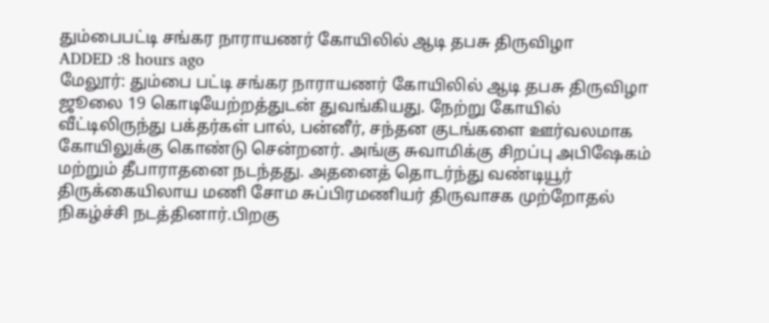தும்பைபட்டி சங்கர நாராயணர் கோயிலில் ஆடி தபசு திருவிழா
ADDED :8 hours ago
மேலூர்: தும்பை பட்டி சங்கர நாராயணர் கோயிலில் ஆடி தபசு திருவிழா ஜூலை 19 கொடியேற்றத்துடன் துவங்கியது. நேற்று கோயில் வீட்டிலிருந்து பக்தர்கள் பால், பன்னீர், சந்தன குடங்களை ஊர்வலமாக கோயிலுக்கு கொண்டு சென்றனர். அங்கு சுவாமிக்கு சிறப்பு அபிஷேகம் மற்றும் தீபாராதனை நடந்தது. அதனைத் தொடர்ந்து வண்டியூர் திருக்கையிலாய மணி சோம சுப்பிரமணியர் திருவாசக முற்றோதல் நிகழ்ச்சி நடத்தினார்.பிறகு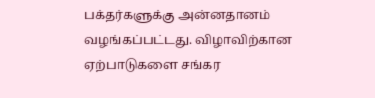பக்தர்களுக்கு அன்னதானம் வழங்கப்பட்டது. விழாவிற்கான ஏற்பாடுகளை சங்கர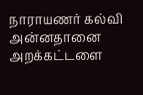நாராயணர் கல்வி அன்னதானை அறக்கட்டளை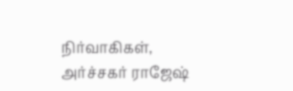நிர்வாகிகள், அர்ச்சகர் ராஜேஷ்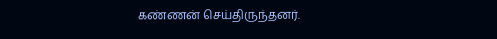கண்ணன் செய்திருந்தனர்.